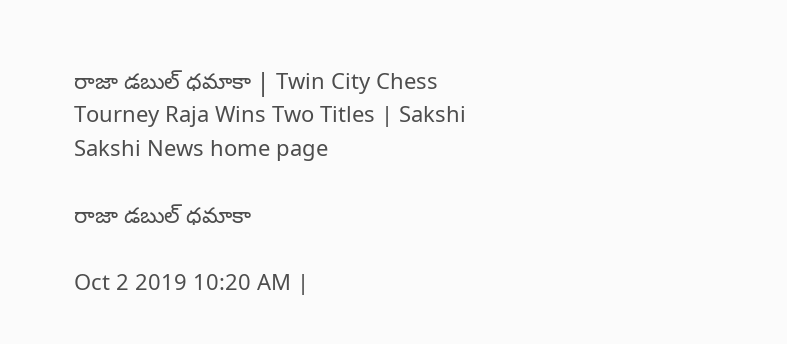రాజా డబుల్‌ ధమాకా | Twin City Chess Tourney Raja Wins Two Titles | Sakshi
Sakshi News home page

రాజా డబుల్‌ ధమాకా

Oct 2 2019 10:20 AM |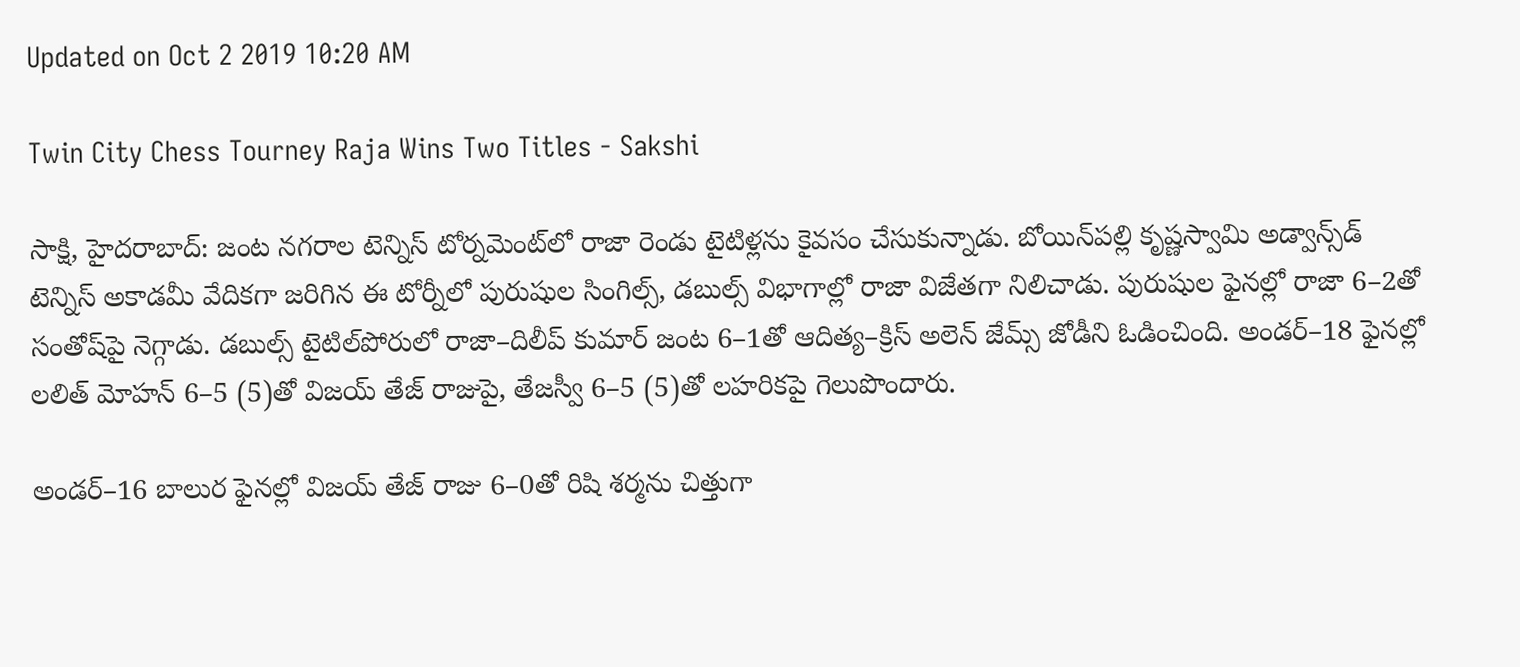Updated on Oct 2 2019 10:20 AM

Twin City Chess Tourney Raja Wins Two Titles - Sakshi

సాక్షి, హైదరాబాద్‌: జంట నగరాల టెన్నిస్‌ టోర్నమెంట్‌లో రాజా రెండు టైటిళ్లను కైవసం చేసుకున్నాడు. బోయిన్‌పల్లి కృష్ణస్వామి అడ్వాన్స్‌డ్‌ టెన్నిస్‌ అకాడమీ వేదికగా జరిగిన ఈ టోర్నీలో పురుషుల సింగిల్స్, డబుల్స్‌ విభాగాల్లో రాజా విజేతగా నిలిచాడు. పురుషుల ఫైనల్లో రాజా 6–2తో సంతోష్‌పై నెగ్గాడు. డబుల్స్‌ టైటిల్‌పోరులో రాజా–దిలీప్‌ కుమార్‌ జంట 6–1తో ఆదిత్య–క్రిస్‌ అలెన్‌ జేమ్స్‌ జోడీని ఓడించింది. అండర్‌–18 ఫైనల్లో లలిత్‌ మోహన్‌ 6–5 (5)తో విజయ్‌ తేజ్‌ రాజుపై, తేజస్వీ 6–5 (5)తో లహరికపై గెలుపొందారు.

అండర్‌–16 బాలుర ఫైనల్లో విజయ్‌ తేజ్‌ రాజు 6–0తో రిషి శర్మను చిత్తుగా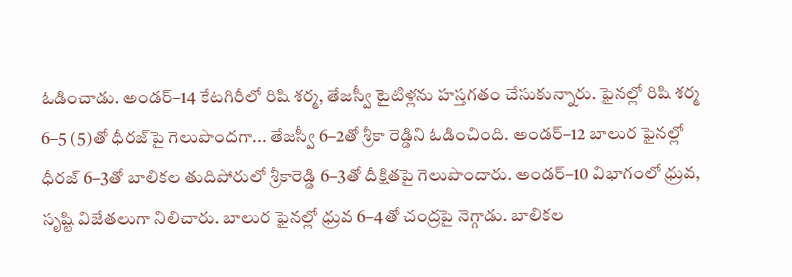ఓడించాడు. అండర్‌–14 కేటగిరీలో రిషి శర్మ, తేజస్వీ టైటిళ్లను హస్తగతం చేసుకున్నారు. ఫైనల్లో రిషి శర్మ 6–5 (5)తో ధీరజ్‌పై గెలుపొందగా... తేజస్వీ 6–2తో శ్రీకా రెడ్డిని ఓడించింది. అండర్‌–12 బాలుర ఫైనల్లో ధీరజ్‌ 6–3తో బాలికల తుదిపోరులో శ్రీకారెడ్డి 6–3తో దీక్షితపై గెలుపొందారు. అండర్‌–10 విభాగంలో ధ్రువ, సృష్టి విజేతలుగా నిలిచారు. బాలుర ఫైనల్లో ధ్రువ 6–4తో చంద్రపై నెగ్గాడు. బాలికల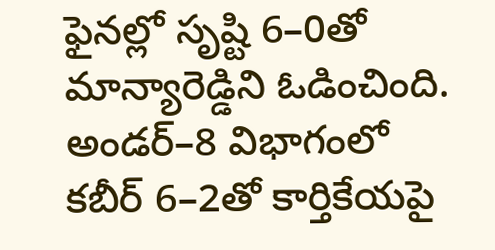ఫైనల్లో సృష్టి 6–0తో మాన్యారెడ్డిని ఓడించింది. అండర్‌–8 విభాగంలో కబీర్‌ 6–2తో కార్తికేయపై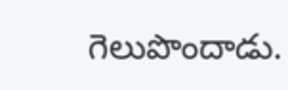గెలుపొందాడు.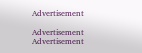Advertisement

Advertisement
Advertisement